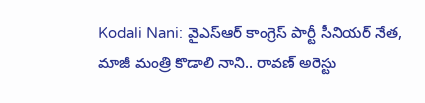Kodali Nani: వైఎస్ఆర్ కాంగ్రెస్ పార్టీ సీనియర్ నేత, మాజీ మంత్రి కొడాలి నాని.. రావణ్ అరెస్టు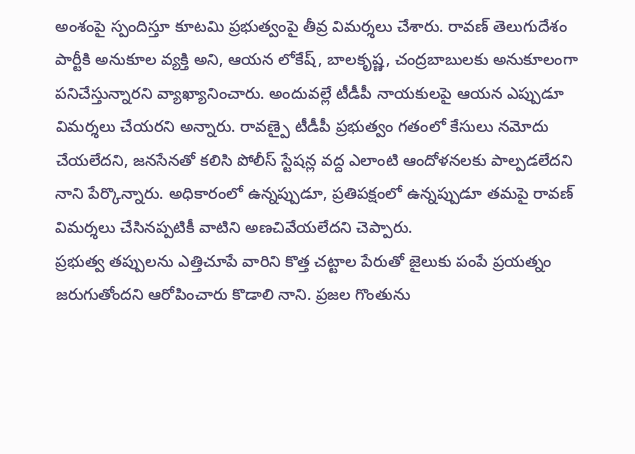అంశంపై స్పందిస్తూ కూటమి ప్రభుత్వంపై తీవ్ర విమర్శలు చేశారు. రావణ్ తెలుగుదేశం పార్టీకి అనుకూల వ్యక్తి అని, ఆయన లోకేష్, బాలకృష్ణ, చంద్రబాబులకు అనుకూలంగా పనిచేస్తున్నారని వ్యాఖ్యానించారు. అందువల్లే టీడీపీ నాయకులపై ఆయన ఎప్పుడూ విమర్శలు చేయరని అన్నారు. రావణ్పై టీడీపీ ప్రభుత్వం గతంలో కేసులు నమోదు చేయలేదని, జనసేనతో కలిసి పోలీస్ స్టేషన్ల వద్ద ఎలాంటి ఆందోళనలకు పాల్పడలేదని నాని పేర్కొన్నారు. అధికారంలో ఉన్నప్పుడూ, ప్రతిపక్షంలో ఉన్నప్పుడూ తమపై రావణ్ విమర్శలు చేసినప్పటికీ వాటిని అణచివేయలేదని చెప్పారు.
ప్రభుత్వ తప్పులను ఎత్తిచూపే వారిని కొత్త చట్టాల పేరుతో జైలుకు పంపే ప్రయత్నం జరుగుతోందని ఆరోపించారు కొడాలి నాని. ప్రజల గొంతును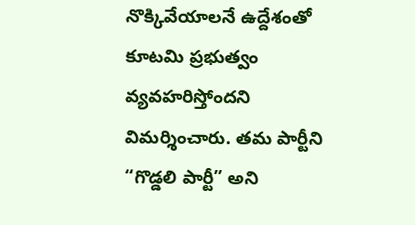నొక్కివేయాలనే ఉద్దేశంతో కూటమి ప్రభుత్వం వ్యవహరిస్తోందని విమర్శించారు. తమ పార్టీని “గొడ్డలి పార్టీ” అని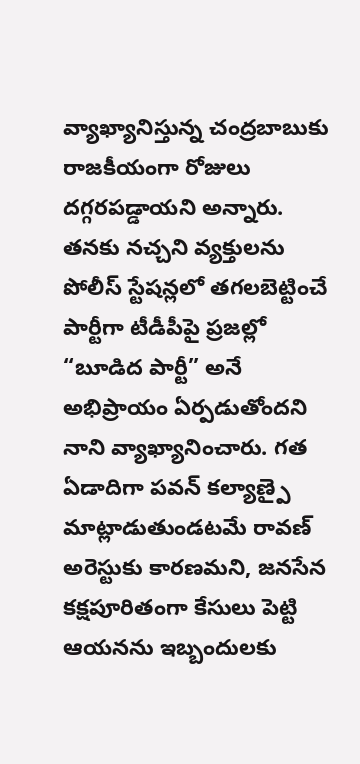వ్యాఖ్యానిస్తున్న చంద్రబాబుకు రాజకీయంగా రోజులు దగ్గరపడ్డాయని అన్నారు. తనకు నచ్చని వ్యక్తులను పోలీస్ స్టేషన్లలో తగలబెట్టించే పార్టీగా టీడీపీపై ప్రజల్లో “బూడిద పార్టీ” అనే అభిప్రాయం ఏర్పడుతోందని నాని వ్యాఖ్యానించారు. గత ఏడాదిగా పవన్ కల్యాణ్పై మాట్లాడుతుండటమే రావణ్ అరెస్టుకు కారణమని, జనసేన కక్షపూరితంగా కేసులు పెట్టి ఆయనను ఇబ్బందులకు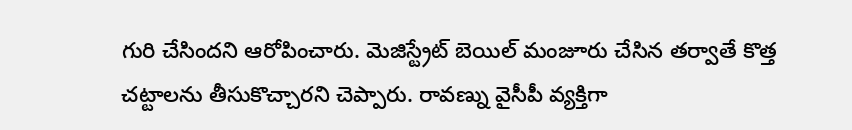గురి చేసిందని ఆరోపించారు. మెజిస్ట్రేట్ బెయిల్ మంజూరు చేసిన తర్వాతే కొత్త చట్టాలను తీసుకొచ్చారని చెప్పారు. రావణ్ను వైసీపీ వ్యక్తిగా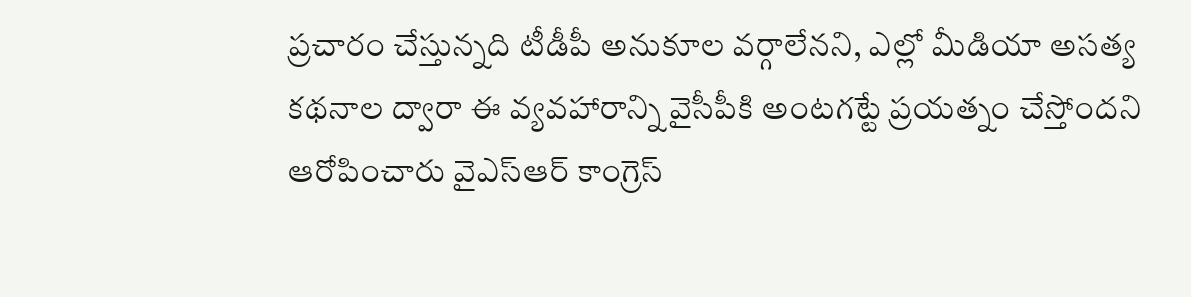ప్రచారం చేస్తున్నది టీడీపీ అనుకూల వర్గాలేనని, ఎల్లో మీడియా అసత్య కథనాల ద్వారా ఈ వ్యవహారాన్ని వైసీపీకి అంటగట్టే ప్రయత్నం చేస్తోందని ఆరోపించారు వైఎస్ఆర్ కాంగ్రెస్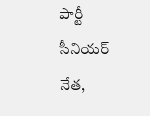పార్టీ సీనియర్ నేత,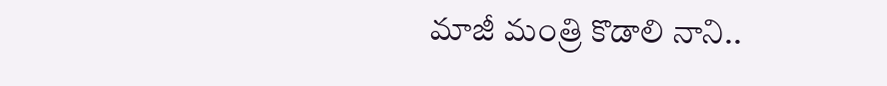మాజీ మంత్రి కొడాలి నాని..